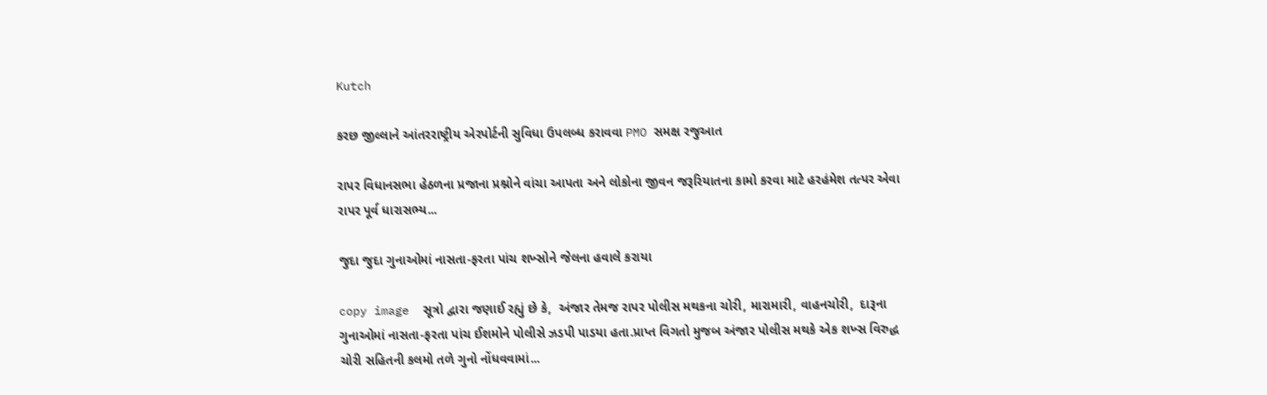Kutch

કરછ જીલ્લાને આંતરરાષ્ટ્રીય એરપોર્ટની સુવિધા ઉપલબ્ધ કરાવવા PMO સમક્ષ રજુઆત

રાપર વિધાનસભા હેઠળના પ્રજાના પ્રશ્નોને વાંચા આપતા અને લોકોના જીવન જરૂરિયાતના કામો કરવા માટે હરહંમેશ તત્પર એવા રાપર પૂર્વ ધારાસભ્ય...

જુદા જુદા ગુનાઓમાં નાસતા-ફરતા પાંચ શખ્સોને જેલના હવાલે કરાયા

copy image  સૂત્રો દ્વારા જણાઈ રહ્યું છે કે,  અંજાર તેમજ રાપર પોલીસ મથકના ચોરી, મારામારી, વાહનચોરી,  દારૂના ગુનાઓમાં નાસતા-ફરતા પાંચ ઈશમોને પોલીસે ઝડપી પાડયા હતા.પ્રાપ્ત વિગતો મુજબ અંજાર પોલીસ મથકે એક શખ્સ વિરુદ્ધ ચોરી સહિતની કલમો તળે ગુનો નોંધવવામાં...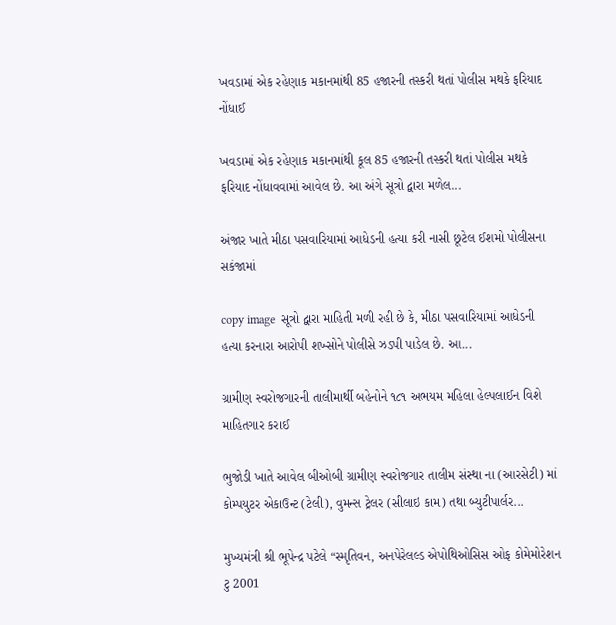ખવડામાં એક રહેણાક મકાનમાંથી 85 હજારની તસ્કરી થતાં પોલીસ મથકે ફરિયાદ નોંધાઈ

ખવડામાં એક રહેણાક મકાનમાંથી કૂલ 85 હજારની તસ્કરી થતાં પોલીસ મથકે ફરિયાદ નોંધાવવામાં આવેલ છે. આ અંગે સૂત્રો દ્વારા મળેલ...

અંજાર ખાતે મીઠા પસવારિયામાં આધેડની હત્યા કરી નાસી છૂટેલ ઈશમો પોલીસના સકંજામાં

copy image  સૂત્રો દ્વારા માહિતી મળી રહી છે કે, મીઠા પસવારિયામાં આધેડની હત્યા કરનારા આરોપી શખ્સોને પોલીસે ઝડપી પાડેલ છે. આ...

ગ્રામીણ સ્વરોજગારની તાલીમાર્થી બહેનોને ૧૮૧ અભયમ મહિલા હેલ્પલાઈન વિશે માહિતગાર કરાઈ

ભુજોડી ખાતે આવેલ બીઓબી ગ્રામીણ સ્વરોજગાર તાલીમ સંસ્થા ના (આરસેટી) માં કોમ્પયુટર એકાઉન્ટ (ટેલી), વુમન્સ ટ્રેલર (સીલાઇ કામ) તથા બ્યુટીપાર્લર...

મુખ્યમંત્રી શ્રી ભૂપેન્દ્ર પટેલે “સ્મૃતિવન, અનપેરેલલ્ડ એપોથિઓસિસ ઓફ કોમેમોરેશન ટુ 2001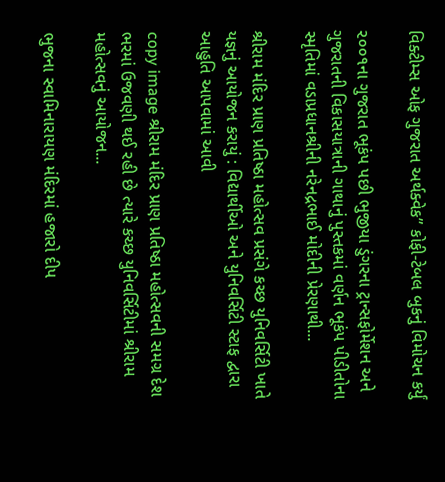વિક્ટીમ્સ ઓફ ગુજરાત અર્થક્વેક” કોફી-ટેબલ બુકનું વિમોચન કર્યું

૨૦૦૧ના ગુજરાત ભૂકંપ પછી ભુજીયા ડુંગરના ટ્રાન્સફોર્મેશન અને ગુજરાતની વિકાસયાત્રાની ગાથાનું પુસ્તકમાં વર્ણન ભૂકંપ પીડીતોના સ્મૃતિમાં વડાપ્રધાનશ્રીની નરેનદ્રભાઈ મોદીની પ્રેરણાથી...

શ્રીરામ મંદિર પ્રાણ પ્રતિષ્ઠા મહોત્સવ પ્રસંગે કચ્છ યુનિવર્સિટી ખાતે યજ્ઞનું આયોજન કરાયું : વિદ્યાર્થીઓ અને યુનિવર્સિટી સ્ટાફ દ્વારા આહુતિ આપવામાં આવી

copy image શ્રીરામ મંદિર પ્રાણ પ્રતિષ્ઠા મહોત્સવની સમગ્ર દેશ ભરમાં ઉજવણી થઈ રહી છે ત્યારે કચ્છ યુનિવર્સિટીમાં શ્રીરામ મહોત્સવનું આયોજન...

ભુજના સ્વામિનારાયણ મંદિરમાં હજારો દીપ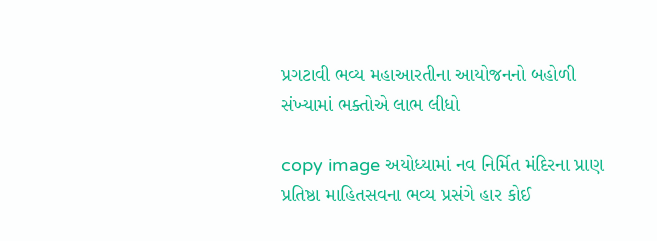પ્રગટાવી ભવ્ય મહાઆરતીના આયોજનનો બહોળી સંખ્યામાં ભક્તોએ લાભ લીધો

copy image અયોધ્યામાં નવ નિર્મિત મંદિરના પ્રાણ પ્રતિષ્ઠા માહિતસવના ભવ્ય પ્રસંગે હાર કોઈ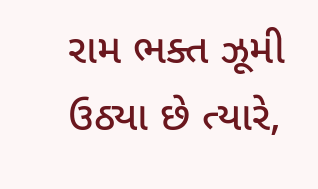રામ ભક્ત ઝૂમી ઉઠ્યા છે ત્યારે,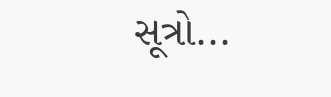સૂત્રો...